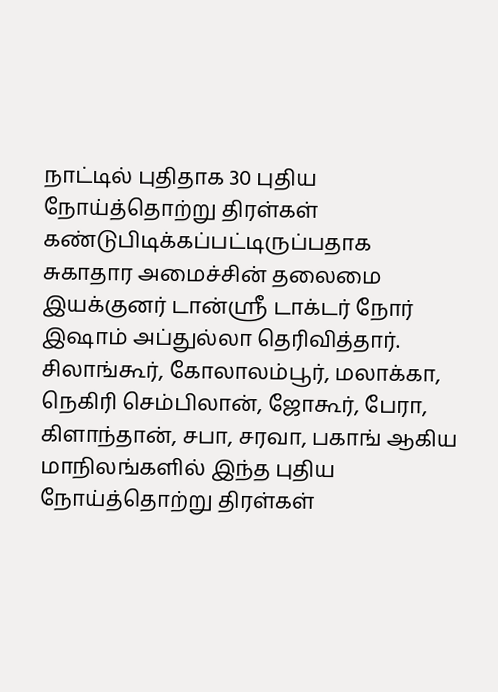நாட்டில் புதிதாக 30 புதிய நோய்த்தொற்று திரள்கள் கண்டுபிடிக்கப்பட்டிருப்பதாக சுகாதார அமைச்சின் தலைமை இயக்குனர் டான்ஸ்ரீ டாக்டர் நோர் இஷாம் அப்துல்லா தெரிவித்தார்.
சிலாங்கூர், கோலாலம்பூர், மலாக்கா, நெகிரி செம்பிலான், ஜோகூர், பேரா, கிளாந்தான், சபா, சரவா, பகாங் ஆகிய மாநிலங்களில் இந்த புதிய நோய்த்தொற்று திரள்கள்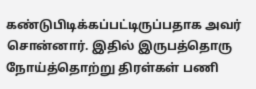கண்டுபிடிக்கப்பட்டிருப்பதாக அவர் சொன்னார். இதில் இருபத்தொரு நோய்த்தொற்று திரள்கள் பணி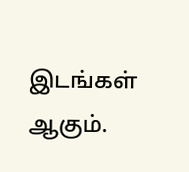இடங்கள் ஆகும்.